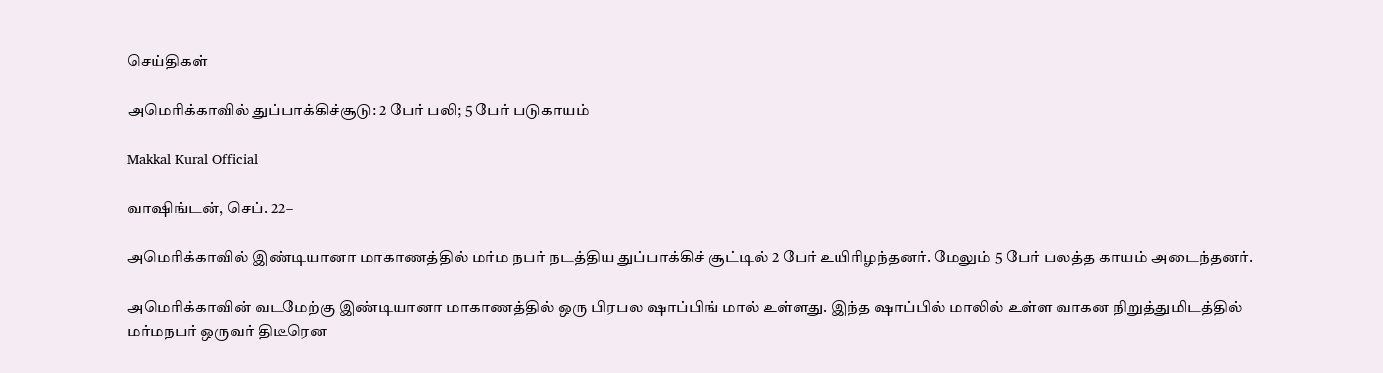செய்திகள்

அமெரிக்காவில் துப்பாக்கிச்சூடு: 2 பேர் பலி; 5 பேர் படுகாயம்

Makkal Kural Official

வாஷிங்டன், செப். 22–

அமெரிக்காவில் இண்டியானா மாகாணத்தில் மர்ம நபர் நடத்திய துப்பாக்கிச் சூட்டில் 2 பேர் உயிரிழந்தனர். மேலும் 5 பேர் பலத்த காயம் அடைந்தனர்.

அமெரிக்காவின் வடமேற்கு இண்டியானா மாகாணத்தில் ஒரு பிரபல ஷாப்பிங் மால் உள்ளது. இந்த ஷாப்பில் மாலில் உள்ள வாகன நிறுத்துமிடத்தில் மர்மநபர் ஒருவர் திடீரென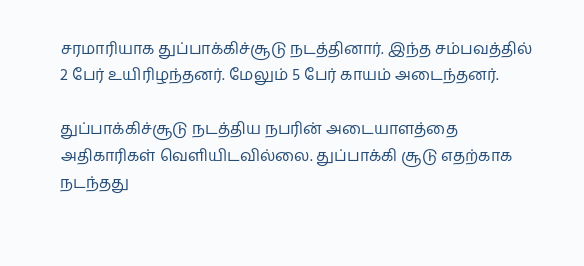சரமாரியாக துப்பாக்கிச்சூடு நடத்தினார். இந்த சம்பவத்தில் 2 பேர் உயிரிழந்தனர். மேலும் 5 பேர் காயம் அடைந்தனர்.

துப்பாக்கிச்சூடு நடத்திய நபரின் அடையாளத்தை அதிகாரிகள் வெளியிடவில்லை. துப்பாக்கி சூடு எதற்காக நடந்தது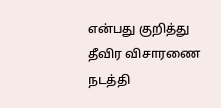என்பது குறித்து தீவிர விசாரணை நடத்தி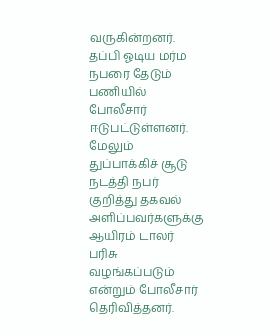வருகின்றனர். தப்பி ஓடிய மர்ம நபரை தேடும் பணியில் போலீசார் ஈடுபட்டுள்ளனர். மேலும் துப்பாக்கிச் சூடு நடத்தி நபர் குறித்து தகவல் அளிப்பவர்களுக்கு ஆயிரம் டாலர் பரிசு வழங்கப்படும் என்றும் போலீசார் தெரிவித்தனர்.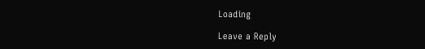Loading

Leave a Reply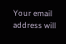Your email address will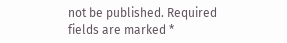not be published. Required fields are marked *